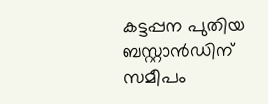കട്ടപ്പന പുതിയ ബസ്റ്റാൻഡിന് സമീപം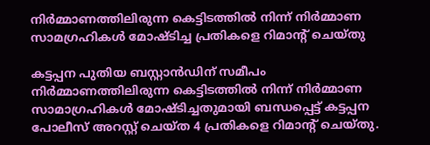നിർമ്മാണത്തിലിരുന്ന കെട്ടിടത്തിൽ നിന്ന് നിർമ്മാണ സാമഗ്രഹികൾ മോഷ്ടിച്ച പ്രതികളെ റിമാൻ്റ് ചെയ്തു

കട്ടപ്പന പുതിയ ബസ്റ്റാൻഡിന് സമീപം നിർമ്മാണത്തിലിരുന്ന കെട്ടിടത്തിൽ നിന്ന് നിർമ്മാണ സാമാഗ്രഹികൾ മോഷ്ടിച്ചതുമായി ബന്ധപ്പെട്ട് കട്ടപ്പന പോലീസ് അറസ്റ്റ് ചെയ്ത 4 പ്രതികളെ റിമാൻ്റ് ചെയ്തു.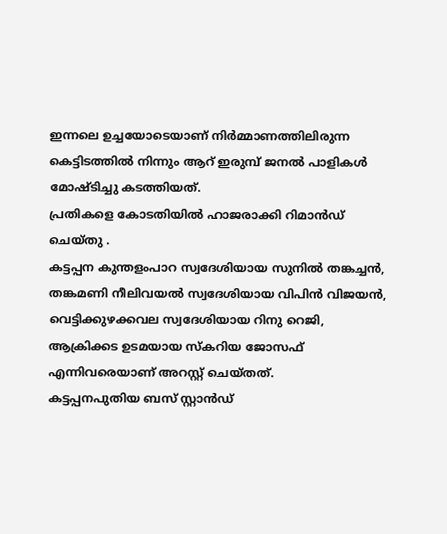ഇന്നലെ ഉച്ചയോടെയാണ് നിർമ്മാണത്തിലിരുന്ന കെട്ടിടത്തിൽ നിന്നും ആറ് ഇരുമ്പ് ജനൽ പാളികൾ മോഷ്ടിച്ചു കടത്തിയത്.
പ്രതികളെ കോടതിയിൽ ഹാജരാക്കി റിമാൻഡ് ചെയ്തു .
കട്ടപ്പന കുന്തളംപാറ സ്വദേശിയായ സുനിൽ തങ്കച്ചൻ, തങ്കമണി നീലിവയൽ സ്വദേശിയായ വിപിൻ വിജയൻ, വെട്ടിക്കുഴക്കവല സ്വദേശിയായ റിനു റെജി, ആക്രിക്കട ഉടമയായ സ്കറിയ ജോസഫ് എന്നിവരെയാണ് അറസ്റ്റ് ചെയ്തത്.
കട്ടപ്പനപുതിയ ബസ് സ്റ്റാൻഡ്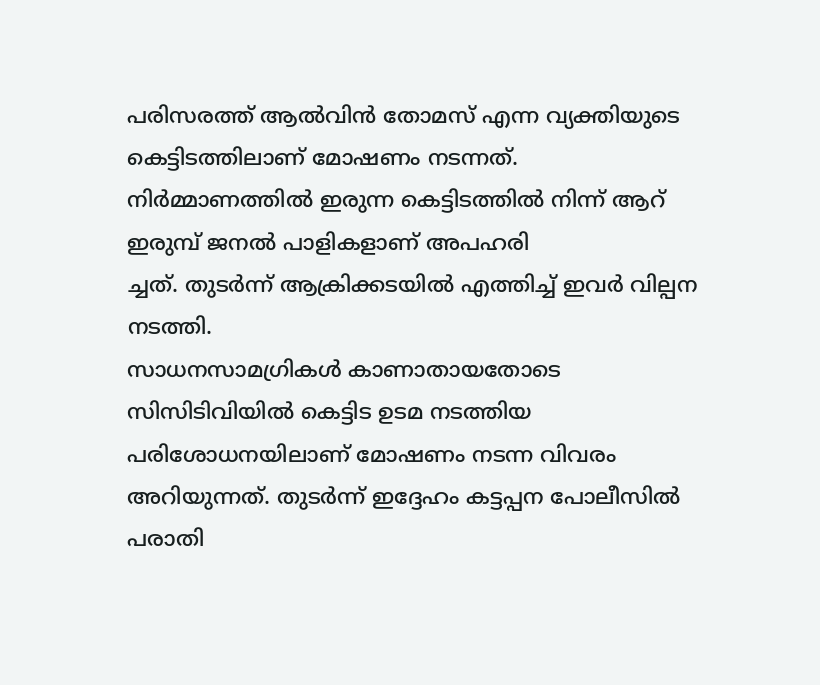പരിസരത്ത് ആൽവിൻ തോമസ് എന്ന വ്യക്തിയുടെ കെട്ടിടത്തിലാണ് മോഷണം നടന്നത്.
നിർമ്മാണത്തിൽ ഇരുന്ന കെട്ടിടത്തിൽ നിന്ന് ആറ് ഇരുമ്പ് ജനൽ പാളികളാണ് അപഹരി
ച്ചത്. തുടർന്ന് ആക്രിക്കടയിൽ എത്തിച്ച് ഇവർ വില്പന നടത്തി.
സാധനസാമഗ്രികൾ കാണാതായതോടെ സിസിടിവിയിൽ കെട്ടിട ഉടമ നടത്തിയ പരിശോധനയിലാണ് മോഷണം നടന്ന വിവരം അറിയുന്നത്. തുടർന്ന് ഇദ്ദേഹം കട്ടപ്പന പോലീസിൽ പരാതി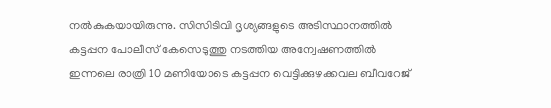നൽകുകയായിരുന്നു. സിസിടിവി ദൃശ്യങ്ങളുടെ അടിസ്ഥാനത്തിൽ കട്ടപ്പന പോലീസ് കേസെടുത്തു നടത്തിയ അന്വേഷണത്തിൽ ഇന്നലെ രാത്രി 10 മണിയോടെ കട്ടപ്പന വെട്ടിക്കുഴക്കവല ബീവറേജ്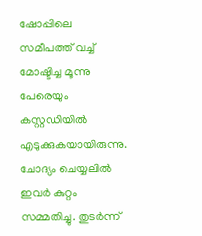ഷോപ്പിലെ സമീപത്ത് വച്ച് മോഷ്ടിച്ച മൂന്നു പേരെയും കസ്റ്റഡിയിൽ എടുക്കുകയായിരുന്നു. ചോദ്യം ചെയ്യലിൽ ഇവർ കുറ്റം സമ്മതിച്ചു. തുടർന്ന്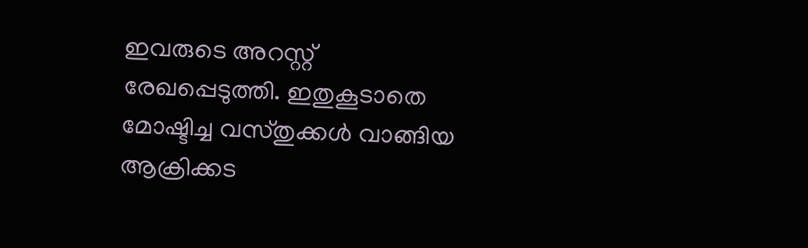ഇവരുടെ അറസ്റ്റ് രേഖപ്പെടുത്തി. ഇതുകൂടാതെ മോഷ്ടിച്ച വസ്തുക്കൾ വാങ്ങിയ ആക്രിക്കട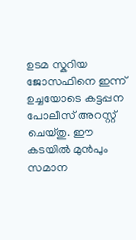ഉടമ സ്കറിയ ജോസഫിനെ ഇന്ന് ഉച്ചയോടെ കട്ടപ്പന പോലീസ് അറസ്റ്റ് ചെയ്തു. ഈ കടയിൽ മുൻപും സമാന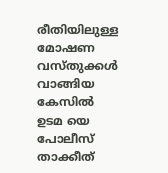രീതിയിലുള്ള മോഷണ വസ്തുക്കൾ വാങ്ങിയ കേസിൽ ഉടമ യെ പോലീസ് താക്കീത്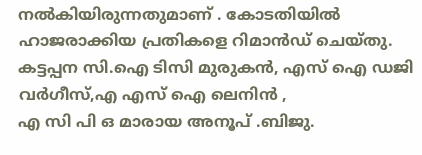നൽകിയിരുന്നതുമാണ് . കോടതിയിൽ ഹാജരാക്കിയ പ്രതികളെ റിമാൻഡ് ചെയ്തു. കട്ടപ്പന സി.ഐ ടിസി മുരുകൻ, എസ് ഐ ഡജി വർഗീസ്,എ എസ് ഐ ലെനിൻ ,
എ സി പി ഒ മാരായ അനൂപ് .ബിജു.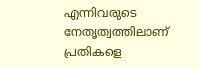എന്നിവരുടെ നേതൃത്വത്തിലാണ് പ്രതികളെ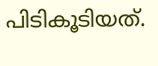പിടികൂടിയത്.